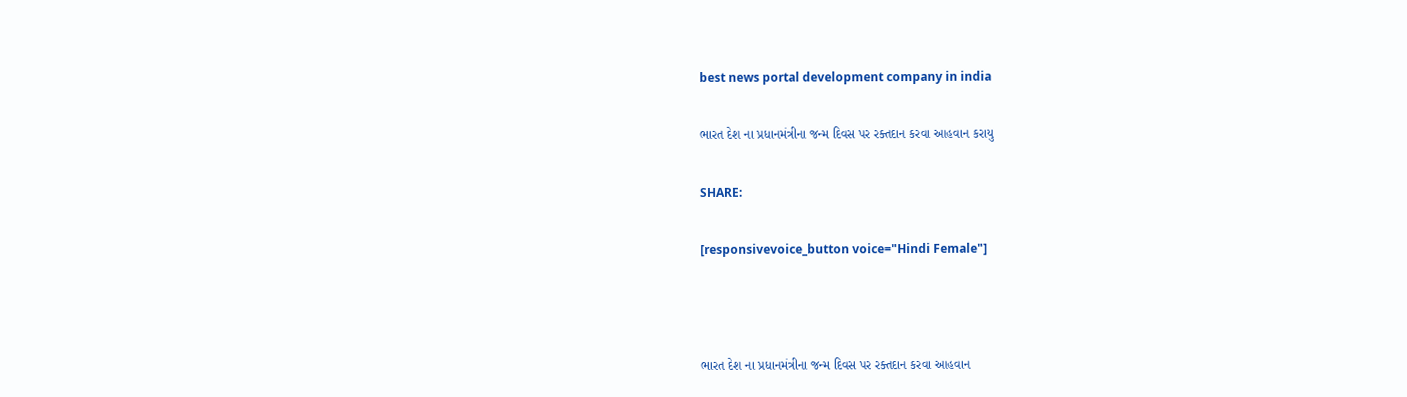best news portal development company in india

ભારત દેશ ના પ્રધાનમંત્રીના જન્મ દિવસ પર રક્તદાન કરવા આહવાન કરાયુ

SHARE:

[responsivevoice_button voice="Hindi Female"]



ભારત દેશ ના પ્રધાનમંત્રીના જન્મ દિવસ પર રક્તદાન કરવા આહવાન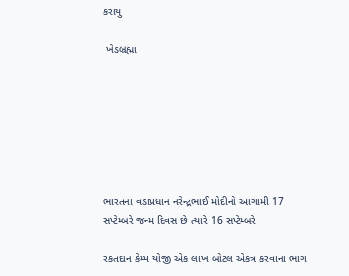કરાયુ

 ખેડબ્રહ્મા







ભારતના વડાપ્રધાન નરેન્દ્રભાઈ મોદીનો આગામી 17 સપ્ટેમ્બરે જન્મ દિવસ છે ત્યારે 16 સપ્ટેમ્બરે

રકતદાન કેમ્પ યોજી એક લાખ બોટલ એકત્ર કરવાના ભાગ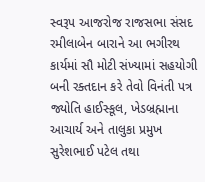સ્વરૂપ આજરોજ રાજસભા સંસદ રમીલાબેન બારાને આ ભગીરથ કાર્યમાં સૌ મોટી સંખ્યામાં સહયોગી બની રક્તદાન કરે તેવો વિનંતી પત્ર જ્યોતિ હાઈસ્કૂલ, ખેડબ્રહ્માના આચાર્ય અને તાલુકા પ્રમુખ સુરેશભાઈ પટેલ તથા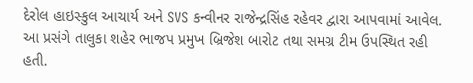દેરોલ હાઇસ્કુલ આચાર્ય અને SVS કન્વીનર રાજેન્દ્રસિંહ રહેવર દ્વારા આપવામાં આવેલ. આ પ્રસંગે તાલુકા શહેર ભાજપ પ્રમુખ બ્રિજેશ બારોટ તથા સમગ્ર ટીમ ઉપસ્થિત રહી હતી.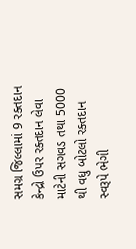સમગ્ર જિલ્લામાં 9 રક્તદાન કેન્દ્રો ઉપર રક્તદાન લેવા માટેની સગવડ તથા 5000 થી વધુ બોટલો રક્તદાન સ્વરૂપે ભેગી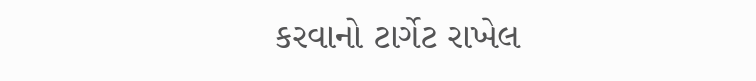કરવાનો ટાર્ગેટ રાખેલ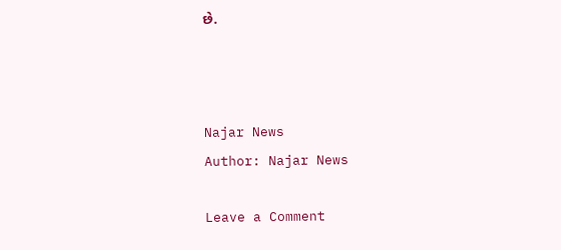છે.



Najar News
Author: Najar News

Leave a Comment